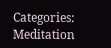Categories: Meditation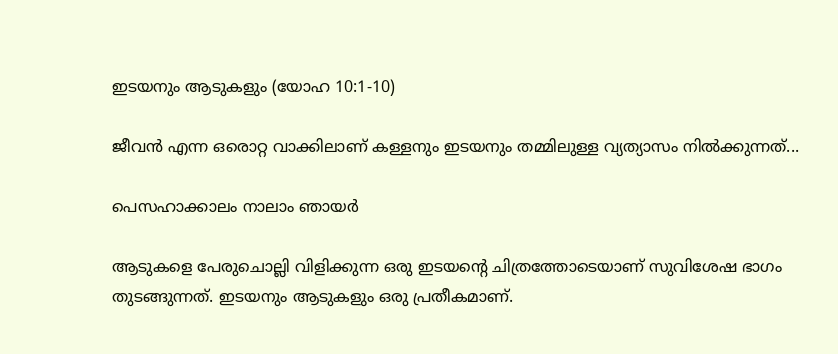ഇടയനും ആടുകളും (യോഹ 10:1-10)

ജീവൻ എന്ന ഒരൊറ്റ വാക്കിലാണ് കള്ളനും ഇടയനും തമ്മിലുള്ള വ്യത്യാസം നിൽക്കുന്നത്...

പെസഹാക്കാലം നാലാം ഞായർ

ആടുകളെ പേരുചൊല്ലി വിളിക്കുന്ന ഒരു ഇടയന്റെ ചിത്രത്തോടെയാണ് സുവിശേഷ ഭാഗം തുടങ്ങുന്നത്. ഇടയനും ആടുകളും ഒരു പ്രതീകമാണ്.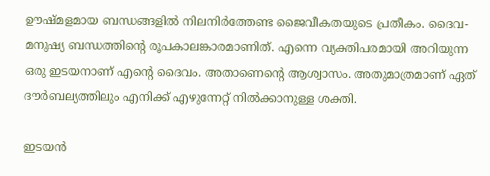ഊഷ്മളമായ ബന്ധങ്ങളിൽ നിലനിർത്തേണ്ട ജൈവീകതയുടെ പ്രതീകം. ദൈവ-മനുഷ്യ ബന്ധത്തിന്റെ രൂപകാലങ്കാരമാണിത്. എന്നെ വ്യക്തിപരമായി അറിയുന്ന ഒരു ഇടയനാണ് എന്റെ ദൈവം. അതാണെന്റെ ആശ്വാസം. അതുമാത്രമാണ് ഏത് ദൗർബല്യത്തിലും എനിക്ക് എഴുന്നേറ്റ് നിൽക്കാനുള്ള ശക്തി.

ഇടയൻ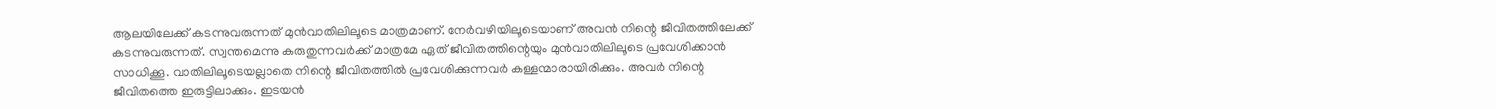ആലയിലേക്ക് കടന്നുവരുന്നത് മുൻവാതിലിലൂടെ മാത്രമാണ്. നേർവഴിയിലൂടെയാണ് അവൻ നിന്റെ ജീവിതത്തിലേക്ക് കടന്നുവരുന്നത്. സ്വന്തമെന്നു കരുതുന്നവർക്ക് മാത്രമേ ഏത് ജീവിതത്തിന്റെയും മുൻവാതിലിലൂടെ പ്രവേശിക്കാൻ സാധിക്കൂ. വാതിലിലൂടെയല്ലാതെ നിന്റെ ജീവിതത്തിൽ പ്രവേശിക്കുന്നവർ കള്ളന്മാരായിരിക്കും. അവർ നിന്റെ ജീവിതത്തെ ഇരുട്ടിലാക്കും. ഇടയൻ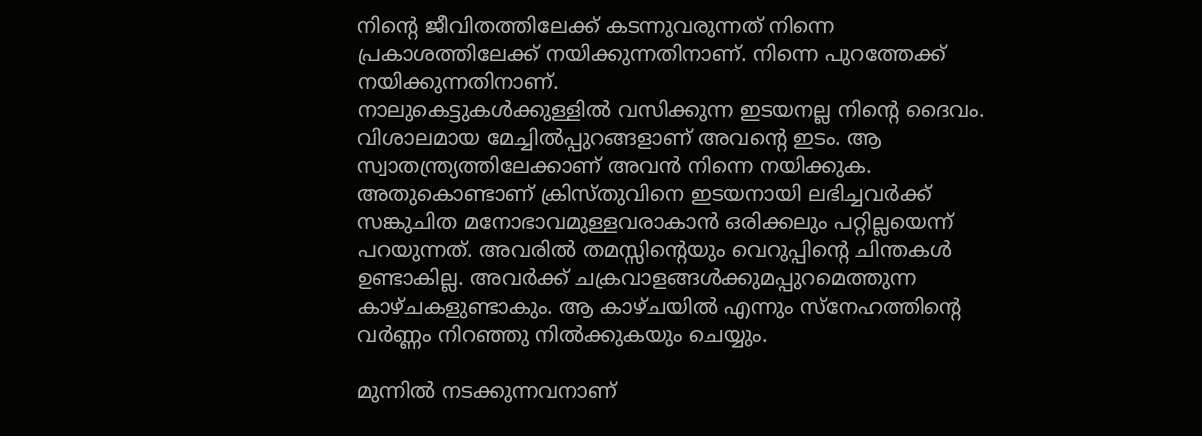നിന്റെ ജീവിതത്തിലേക്ക് കടന്നുവരുന്നത് നിന്നെ പ്രകാശത്തിലേക്ക് നയിക്കുന്നതിനാണ്. നിന്നെ പുറത്തേക്ക് നയിക്കുന്നതിനാണ്.
നാലുകെട്ടുകൾക്കുള്ളിൽ വസിക്കുന്ന ഇടയനല്ല നിന്റെ ദൈവം. വിശാലമായ മേച്ചിൽപ്പുറങ്ങളാണ് അവന്റെ ഇടം. ആ സ്വാതന്ത്ര്യത്തിലേക്കാണ് അവൻ നിന്നെ നയിക്കുക. അതുകൊണ്ടാണ് ക്രിസ്തുവിനെ ഇടയനായി ലഭിച്ചവർക്ക് സങ്കുചിത മനോഭാവമുള്ളവരാകാൻ ഒരിക്കലും പറ്റില്ലയെന്ന് പറയുന്നത്. അവരിൽ തമസ്സിന്റെയും വെറുപ്പിന്റെ ചിന്തകൾ ഉണ്ടാകില്ല. അവർക്ക് ചക്രവാളങ്ങൾക്കുമപ്പുറമെത്തുന്ന കാഴ്ചകളുണ്ടാകും. ആ കാഴ്ചയിൽ എന്നും സ്നേഹത്തിന്റെ വർണ്ണം നിറഞ്ഞു നിൽക്കുകയും ചെയ്യും.

മുന്നിൽ നടക്കുന്നവനാണ്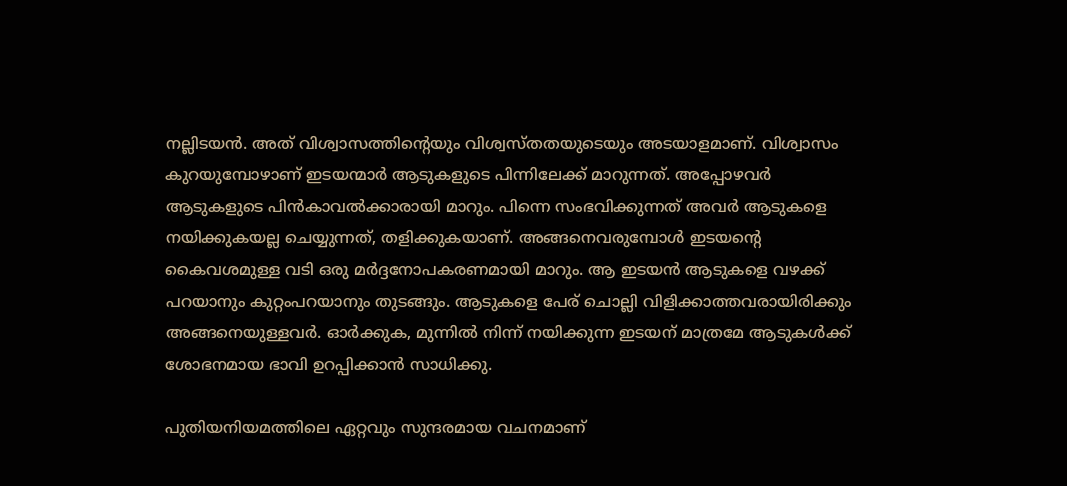നല്ലിടയൻ. അത് വിശ്വാസത്തിന്റെയും വിശ്വസ്തതയുടെയും അടയാളമാണ്. വിശ്വാസം കുറയുമ്പോഴാണ് ഇടയന്മാർ ആടുകളുടെ പിന്നിലേക്ക് മാറുന്നത്. അപ്പോഴവർ ആടുകളുടെ പിൻകാവൽക്കാരായി മാറും. പിന്നെ സംഭവിക്കുന്നത് അവർ ആടുകളെ നയിക്കുകയല്ല ചെയ്യുന്നത്, തളിക്കുകയാണ്. അങ്ങനെവരുമ്പോൾ ഇടയന്റെ കൈവശമുള്ള വടി ഒരു മർദ്ദനോപകരണമായി മാറും. ആ ഇടയൻ ആടുകളെ വഴക്ക് പറയാനും കുറ്റംപറയാനും തുടങ്ങും. ആടുകളെ പേര് ചൊല്ലി വിളിക്കാത്തവരായിരിക്കും അങ്ങനെയുള്ളവർ. ഓർക്കുക, മുന്നിൽ നിന്ന് നയിക്കുന്ന ഇടയന് മാത്രമേ ആടുകൾക്ക് ശോഭനമായ ഭാവി ഉറപ്പിക്കാൻ സാധിക്കു.

പുതിയനിയമത്തിലെ ഏറ്റവും സുന്ദരമായ വചനമാണ്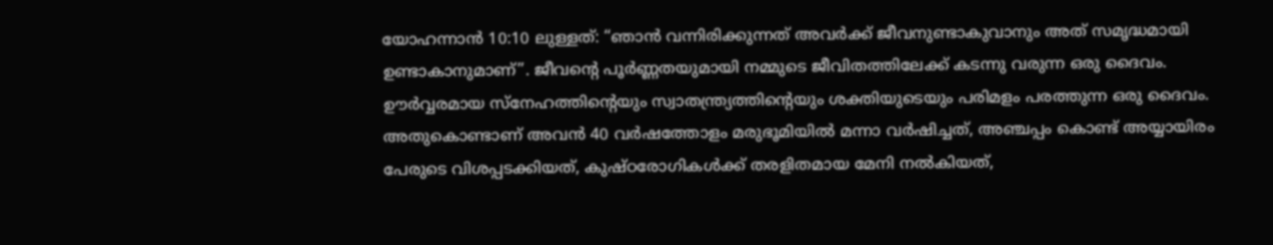യോഹന്നാൻ 10:10 ലുള്ളത്: “ഞാൻ വന്നിരിക്കുന്നത് അവർക്ക് ജീവനുണ്ടാകുവാനും അത് സമൃദ്ധമായി ഉണ്ടാകാനുമാണ്”. ജീവന്റെ പൂർണ്ണതയുമായി നമ്മുടെ ജീവിതത്തിലേക്ക് കടന്നു വരുന്ന ഒരു ദൈവം. ഊർവ്വരമായ സ്നേഹത്തിന്റെയും സ്വാതന്ത്ര്യത്തിന്റെയും ശക്തിയുടെയും പരിമളം പരത്തുന്ന ഒരു ദൈവം. അതുകൊണ്ടാണ് അവൻ 40 വർഷത്തോളം മരുഭൂമിയിൽ മന്നാ വർഷിച്ചത്, അഞ്ചപ്പം കൊണ്ട് അയ്യായിരം പേരുടെ വിശപ്പടക്കിയത്, കുഷ്ഠരോഗികൾക്ക് തരളിതമായ മേനി നൽകിയത്,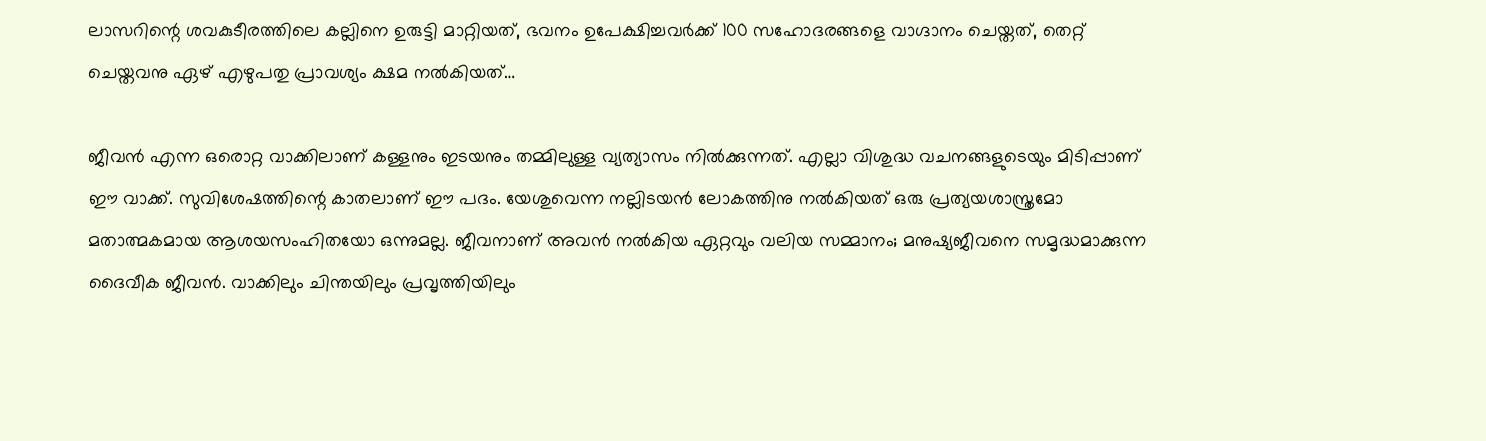ലാസറിന്റെ ശവകുടീരത്തിലെ കല്ലിനെ ഉരുട്ടി മാറ്റിയത്, ഭവനം ഉപേക്ഷിച്ചവർക്ക് 100 സഹോദരങ്ങളെ വാഗ്ദാനം ചെയ്തത്, തെറ്റ് ചെയ്തവനു ഏഴ് എഴുപതു പ്രാവശ്യം ക്ഷമ നൽകിയത്…

ജീവൻ എന്ന ഒരൊറ്റ വാക്കിലാണ് കള്ളനും ഇടയനും തമ്മിലുള്ള വ്യത്യാസം നിൽക്കുന്നത്. എല്ലാ വിശുദ്ധ വചനങ്ങളുടെയും മിടിപ്പാണ് ഈ വാക്ക്. സുവിശേഷത്തിന്റെ കാതലാണ് ഈ പദം. യേശുവെന്ന നല്ലിടയൻ ലോകത്തിനു നൽകിയത് ഒരു പ്രത്യയശാസ്ത്രമോ മതാത്മകമായ ആശയസംഹിതയോ ഒന്നുമല്ല. ജീവനാണ് അവൻ നൽകിയ ഏറ്റവും വലിയ സമ്മാനം; മനുഷ്യജീവനെ സമൃദ്ധമാക്കുന്ന ദൈവീക ജീവൻ. വാക്കിലും ചിന്തയിലും പ്രവൃത്തിയിലും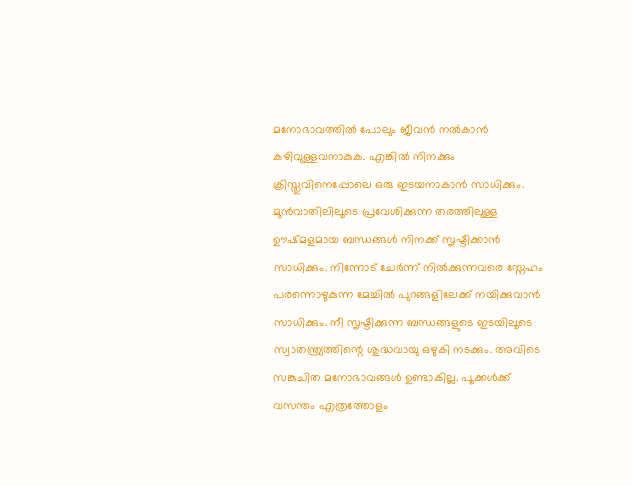മനോഭാവത്തിൽ പോലും ജീവൻ നൽകാൻ കഴിവുള്ളവനാകുക. എങ്കിൽ നിനക്കും ക്രിസ്തുവിനെപ്പോലെ ഒരു ഇടയനാകാൻ സാധിക്കും. മുൻവാതിലിലൂടെ പ്രവേശിക്കുന്ന തരത്തിലുള്ള ഊഷ്മളമായ ബന്ധങ്ങൾ നിനക്ക് സൃഷ്ടിക്കാൻ സാധിക്കും. നിന്നോട് ചേർന്ന് നിൽക്കുന്നവരെ സ്നേഹം പരന്നൊഴുകുന്ന മേച്ചിൽ പുറങ്ങളിലേക്ക് നയിക്കുവാൻ സാധിക്കും. നീ സൃഷ്ടിക്കുന്ന ബന്ധങ്ങളുടെ ഇടയിലൂടെ സ്വാതന്ത്ര്യത്തിന്റെ ശുദ്ധവായു ഒഴുകി നടക്കും. അവിടെ സങ്കുചിത മനോഭാവങ്ങൾ ഉണ്ടാകില്ല. പൂക്കൾക്ക് വസന്തം എത്രത്തോളം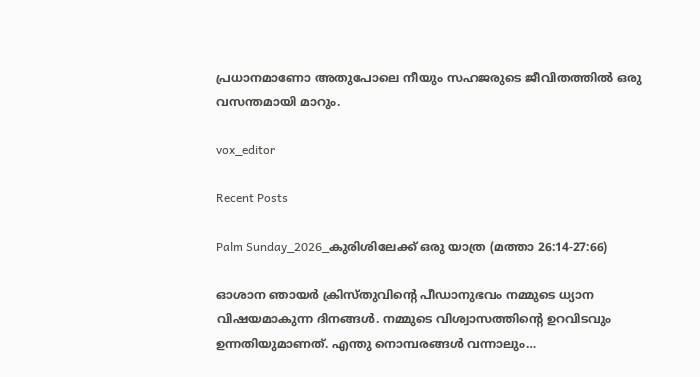പ്രധാനമാണോ അതുപോലെ നീയും സഹജരുടെ ജീവിതത്തിൽ ഒരു വസന്തമായി മാറും.

vox_editor

Recent Posts

Palm Sunday_2026_കുരിശിലേക്ക് ഒരു യാത്ര (മത്താ 26:14-27:66)

ഓശാന ഞായർ ക്രിസ്തുവിന്റെ പീഡാനുഭവം നമ്മുടെ ധ്യാന വിഷയമാകുന്ന ദിനങ്ങൾ. നമ്മുടെ വിശ്വാസത്തിന്റെ ഉറവിടവും ഉന്നതിയുമാണത്. എന്തു നൊമ്പരങ്ങൾ വന്നാലും…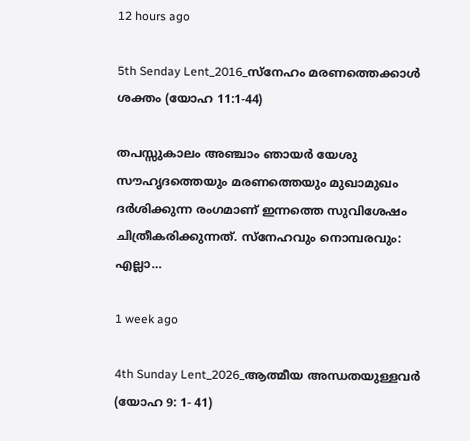12 hours ago

5th Senday Lent_2016_സ്നേഹം മരണത്തെക്കാൾ ശക്തം (യോഹ 11:1-44)

തപസ്സുകാലം അഞ്ചാം ഞായർ യേശു സൗഹൃദത്തെയും മരണത്തെയും മുഖാമുഖം ദർശിക്കുന്ന രംഗമാണ് ഇന്നത്തെ സുവിശേഷം ചിത്രീകരിക്കുന്നത്. സ്നേഹവും നൊമ്പരവും: എല്ലാ…

1 week ago

4th Sunday Lent_2026_ആത്മീയ അന്ധതയുള്ളവർ (യോഹ 9: 1- 41)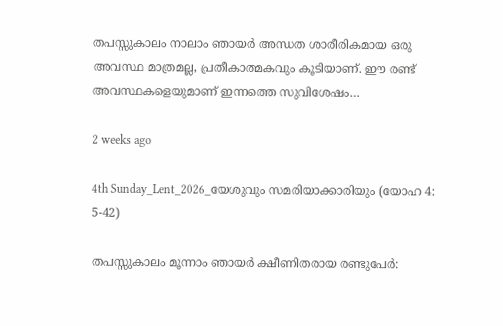തപസ്സുകാലം നാലാം ഞായർ അന്ധത ശാരീരികമായ ഒരു അവസ്ഥ മാത്രമല്ല, പ്രതീകാത്മകവും കൂടിയാണ്. ഈ രണ്ട് അവസ്ഥകളെയുമാണ് ഇന്നത്തെ സുവിശേഷം…

2 weeks ago

4th Sunday_Lent_2026_യേശുവും സമരിയാക്കാരിയും (യോഹ 4: 5-42)

തപസ്സുകാലം മൂന്നാം ഞായർ ക്ഷീണിതരായ രണ്ടുപേർ: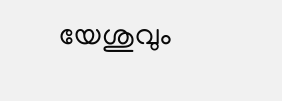യേശുവും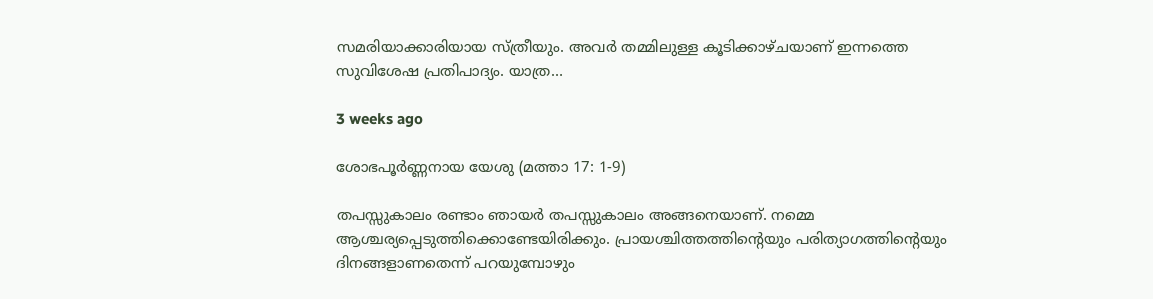സമരിയാക്കാരിയായ സ്ത്രീയും. അവർ തമ്മിലുള്ള കൂടിക്കാഴ്ചയാണ് ഇന്നത്തെ സുവിശേഷ പ്രതിപാദ്യം. യാത്ര…

3 weeks ago

ശോഭപൂർണ്ണനായ യേശു (മത്താ 17: 1-9)

തപസ്സുകാലം രണ്ടാം ഞായർ തപസ്സുകാലം അങ്ങനെയാണ്. നമ്മെ ആശ്ചര്യപ്പെടുത്തിക്കൊണ്ടേയിരിക്കും. പ്രായശ്ചിത്തത്തിന്റെയും പരിത്യാഗത്തിന്റെയും ദിനങ്ങളാണതെന്ന് പറയുമ്പോഴും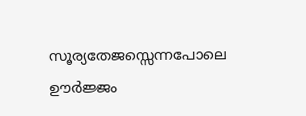സൂര്യതേജസ്സെന്നപോലെ ഊർജ്ജം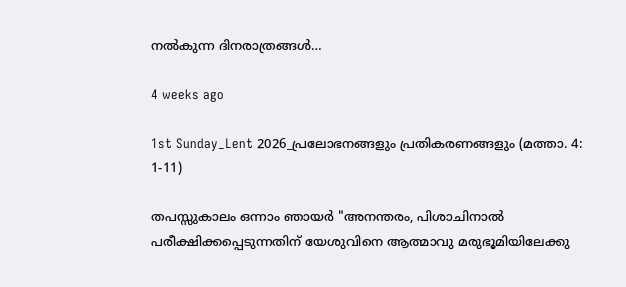നൽകുന്ന ദിനരാത്രങ്ങൾ…

4 weeks ago

1st Sunday_Lent 2026_പ്രലോഭനങ്ങളും പ്രതികരണങ്ങളും (മത്താ. 4: 1-11)

തപസ്സുകാലം ഒന്നാം ഞായർ "അനന്തരം, പിശാചിനാല്‍ പരീക്ഷിക്കപ്പെടുന്നതിന് യേശുവിനെ ആത്മാവു മരുഭൂമിയിലേക്കു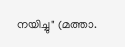നയിച്ചു" (മത്താ.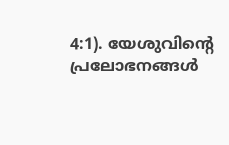4:1). യേശുവിന്റെ പ്രലോഭനങ്ങൾ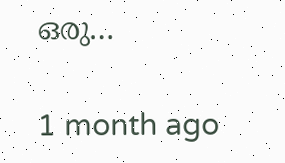ഒരു…

1 month ago